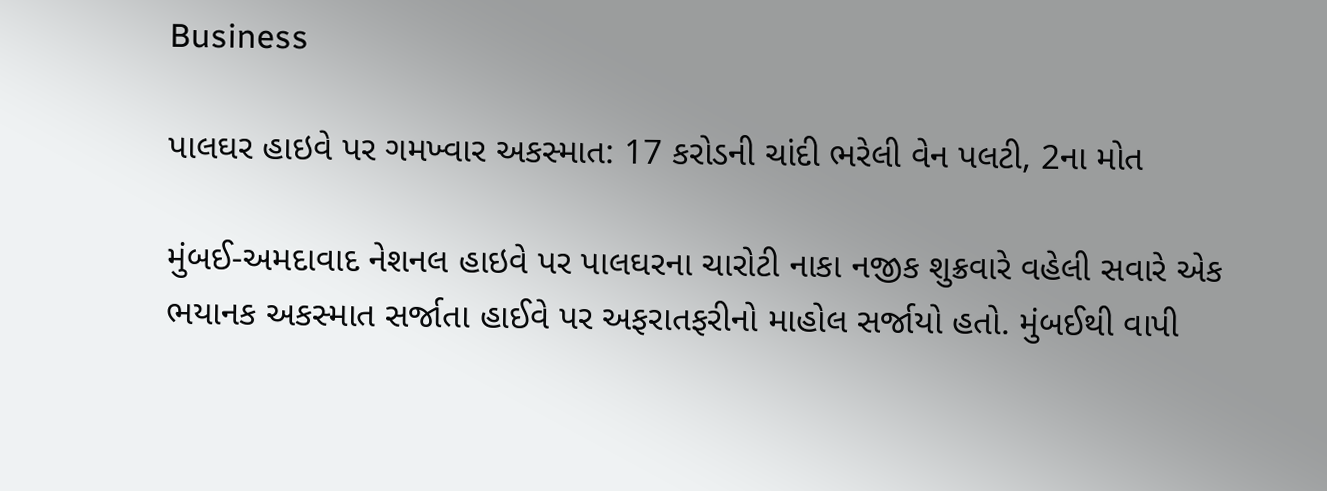Business

પાલઘર હાઇવે પર ગમખ્વાર અકસ્માત: 17 કરોડની ચાંદી ભરેલી વેન પલટી, 2ના મોત

મુંબઈ-અમદાવાદ નેશનલ હાઇવે પર પાલઘરના ચારોટી નાકા નજીક શુક્રવારે વહેલી સવારે એક ભયાનક અકસ્માત સર્જાતા હાઈવે પર અફરાતફરીનો માહોલ સર્જાયો હતો. મુંબઈથી વાપી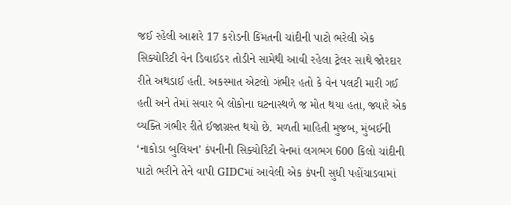જઈ રહેલી આશરે 17 કરોડની કિંમતની ચાંદીની પાટો ભરેલી એક સિક્યોરિટી વેન ડિવાઈડર તોડીને સામેથી આવી રહેલા ટ્રેલર સાથે જોરદાર રીતે અથડાઈ હતી. અકસ્માત એટલો ગંભીર હતો કે વેન પલટી મારી ગઈ હતી અને તેમાં સવાર બે લોકોના ઘટનાસ્થળે જ મોત થયા હતા, જ્યારે એક વ્યક્તિ ગંભીર રીતે ઈજાગ્રસ્ત થયો છે. મળતી માહિતી મુજબ, મુંબઈની ‘નાકોડા બુલિયન’ કંપનીની સિક્યોરિટી વેનમાં લગભગ 600 કિલો ચાંદીની પાટો ભરીને તેને વાપી GIDCમાં આવેલી એક કંપની સુધી પહોંચાડવામાં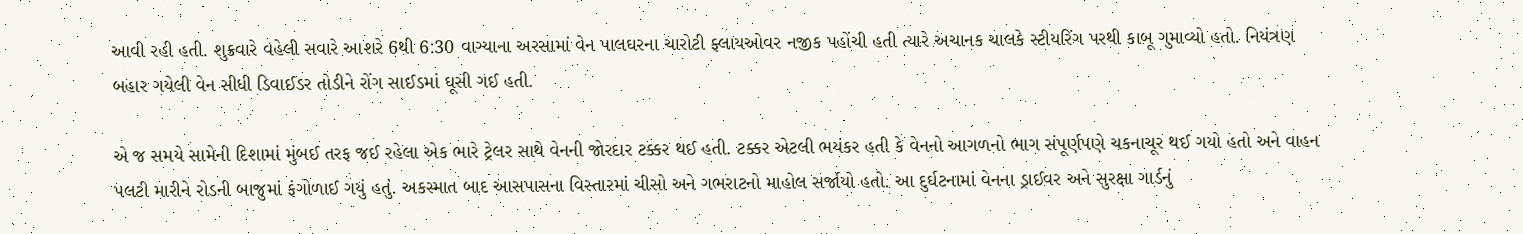આવી રહી હતી. શુક્રવારે વહેલી સવારે આશરે 6થી 6:30 વાગ્યાના અરસામાં વેન પાલઘરના ચારોટી ફ્લાયઓવર નજીક પહોંચી હતી ત્યારે અચાનક ચાલકે સ્ટીયરિંગ પરથી કાબૂ ગુમાવ્યો હતો. નિયંત્રણ બહાર ગયેલી વેન સીધી ડિવાઈડર તોડીને રોંગ સાઈડમાં ઘૂસી ગઈ હતી.

એ જ સમયે સામેની દિશામાં મુંબઈ તરફ જઈ રહેલા એક ભારે ટ્રેલર સાથે વેનની જોરદાર ટક્કર થઈ હતી. ટક્કર એટલી ભયંકર હતી કે વેનનો આગળનો ભાગ સંપૂર્ણપણે ચકનાચૂર થઈ ગયો હતો અને વાહન પલટી મારીને રોડની બાજુમાં ફંગોળાઈ ગયું હતું. અકસ્માત બાદ આસપાસના વિસ્તારમાં ચીસો અને ગભરાટનો માહોલ સર્જાયો હતો. આ દુર્ઘટનામાં વેનના ડ્રાઈવર અને સુરક્ષા ગાર્ડનું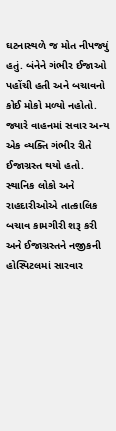ઘટનાસ્થળે જ મોત નીપજ્યું હતું. બંનેને ગંભીર ઈજાઓ પહોંચી હતી અને બચાવનો કોઈ મોકો મળ્યો નહોતો. જ્યારે વાહનમાં સવાર અન્ય એક વ્યક્તિ ગંભીર રીતે ઈજાગ્રસ્ત થયો હતો. સ્થાનિક લોકો અને રાહદારીઓએ તાત્કાલિક બચાવ કામગીરી શરૂ કરી અને ઈજાગ્રસ્તને નજીકની હોસ્પિટલમાં સારવાર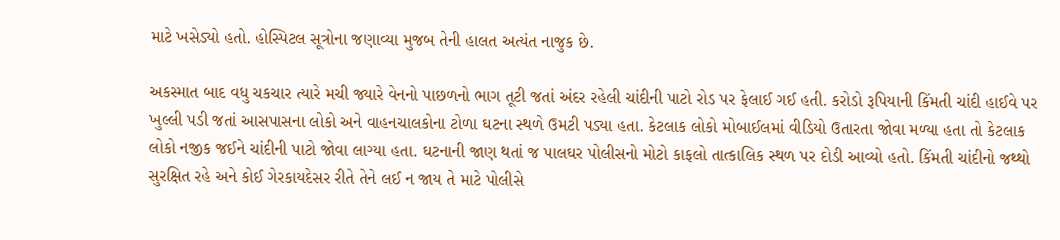માટે ખસેડ્યો હતો. હોસ્પિટલ સૂત્રોના જણાવ્યા મુજબ તેની હાલત અત્યંત નાજુક છે.

અકસ્માત બાદ વધુ ચકચાર ત્યારે મચી જ્યારે વેનનો પાછળનો ભાગ તૂટી જતાં અંદર રહેલી ચાંદીની પાટો રોડ પર ફેલાઈ ગઈ હતી. કરોડો રૂપિયાની કિંમતી ચાંદી હાઈવે પર ખુલ્લી પડી જતાં આસપાસના લોકો અને વાહનચાલકોના ટોળા ઘટના સ્થળે ઉમટી પડ્યા હતા. કેટલાક લોકો મોબાઈલમાં વીડિયો ઉતારતા જોવા મળ્યા હતા તો કેટલાક લોકો નજીક જઈને ચાંદીની પાટો જોવા લાગ્યા હતા. ઘટનાની જાણ થતાં જ પાલઘર પોલીસનો મોટો કાફલો તાત્કાલિક સ્થળ પર દોડી આવ્યો હતો. કિંમતી ચાંદીનો જથ્થો સુરક્ષિત રહે અને કોઈ ગેરકાયદેસર રીતે તેને લઈ ન જાય તે માટે પોલીસે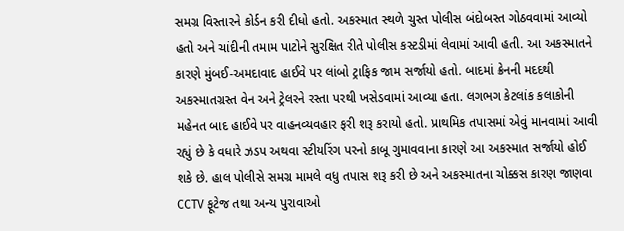સમગ્ર વિસ્તારને કોર્ડન કરી દીધો હતો. અકસ્માત સ્થળે ચુસ્ત પોલીસ બંદોબસ્ત ગોઠવવામાં આવ્યો હતો અને ચાંદીની તમામ પાટોને સુરક્ષિત રીતે પોલીસ કસ્ટડીમાં લેવામાં આવી હતી. આ અકસ્માતને કારણે મુંબઈ-અમદાવાદ હાઈવે પર લાંબો ટ્રાફિક જામ સર્જાયો હતો. બાદમાં ક્રેનની મદદથી અકસ્માતગ્રસ્ત વેન અને ટ્રેલરને રસ્તા પરથી ખસેડવામાં આવ્યા હતા. લગભગ કેટલાંક કલાકોની મહેનત બાદ હાઈવે પર વાહનવ્યવહાર ફરી શરૂ કરાયો હતો. પ્રાથમિક તપાસમાં એવું માનવામાં આવી રહ્યું છે કે વધારે ઝડપ અથવા સ્ટીયરિંગ પરનો કાબૂ ગુમાવવાના કારણે આ અકસ્માત સર્જાયો હોઈ શકે છે. હાલ પોલીસે સમગ્ર મામલે વધુ તપાસ શરૂ કરી છે અને અકસ્માતના ચોક્કસ કારણ જાણવા CCTV ફૂટેજ તથા અન્ય પુરાવાઓ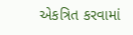એકત્રિત કરવામાં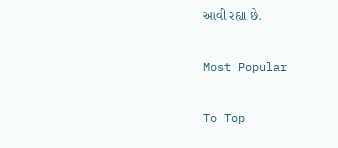આવી રહ્યા છે.

Most Popular

To Top